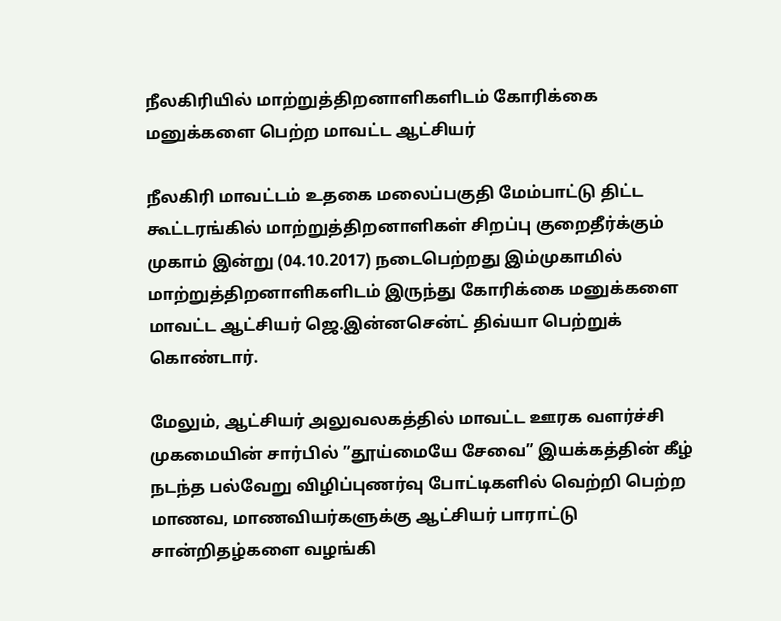நீலகிரியில் மாற்றுத்திறனாளிகளிடம் கோரிக்கை மனுக்களை பெற்ற மாவட்ட ஆட்சியர்

நீலகிரி மாவட்டம் உதகை மலைப்பகுதி மேம்பாட்டு திட்ட கூட்டரங்கில் மாற்றுத்திறனாளிகள் சிறப்பு குறைதீர்க்கும் முகாம் இன்று (04.10.2017) நடைபெற்றது இம்முகாமில் மாற்றுத்திறனாளிகளிடம் இருந்து கோரிக்கை மனுக்களை மாவட்ட ஆட்சியர் ஜெ.இன்னசென்ட் திவ்யா பெற்றுக் கொண்டார்.

மேலும், ஆட்சியர் அலுவலகத்தில் மாவட்ட ஊரக வளர்ச்சி முகமையின் சார்பில் ”தூய்மையே சேவை” இயக்கத்தின் கீழ் நடந்த பல்வேறு விழிப்புணர்வு போட்டிகளில் வெற்றி பெற்ற மாணவ, மாணவியர்களுக்கு ஆட்சியர் பாராட்டு சான்றிதழ்களை வழங்கி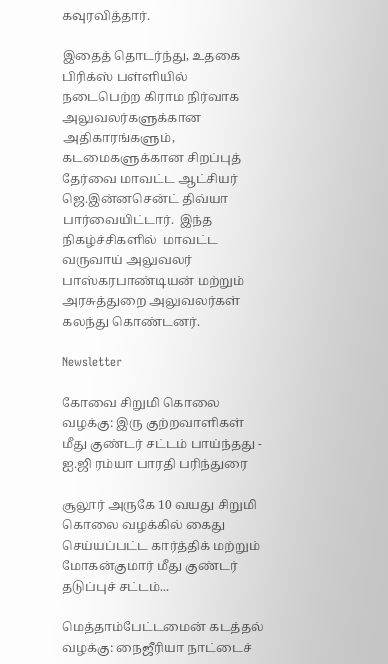கவுரவித்தார்.

இதைத் தொடர்ந்து, உதகை பிரிக்ஸ் பள்ளியில் நடைபெற்ற கிராம நிர்வாக அலுவலர்களுக்கான அதிகாரங்களும், கடமைகளுக்கான சிறப்புத் தேர்வை மாவட்ட ஆட்சியர் ஜெ.இன்னசென்ட் திவ்யா பார்வையிட்டார்.  இந்த நிகழ்ச்சிகளில்  மாவட்ட வருவாய் அலுவலர் பாஸ்கரபாண்டியன் மற்றும் அரசுத்துறை அலுவலர்கள் கலந்து கொண்டனர்.

Newsletter

கோவை சிறுமி கொலை வழக்கு: இரு குற்றவாளிகள் மீது குண்டர் சட்டம் பாய்ந்தது - ஐ.ஜி ரம்யா பாரதி பரிந்துரை

சூலூர் அருகே 10 வயது சிறுமி கொலை வழக்கில் கைது செய்யப்பட்ட கார்த்திக் மற்றும் மோகன்குமார் மீது குண்டர் தடுப்புச் சட்டம்...

மெத்தாம்பேட்டமைன் கடத்தல் வழக்கு: நைஜீரியா நாட்டைச்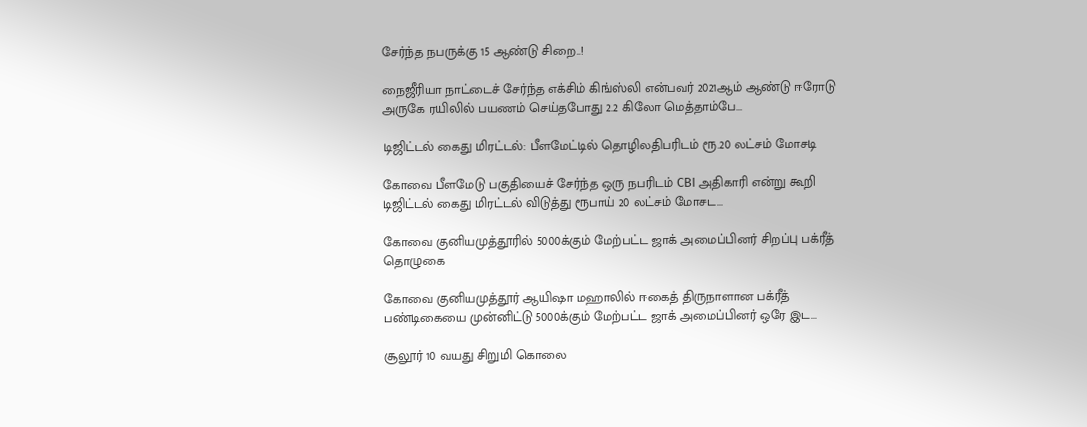சேர்ந்த நபருக்கு 15 ஆண்டு சிறை..!

நைஜீரியா நாட்டைச் சேர்ந்த எக்சிம் கிங்ஸ்லி என்பவர் 2021ஆம் ஆண்டு ஈரோடு அருகே ரயிலில் பயணம் செய்தபோது 2.2 கிலோ மெத்தாம்பே...

டிஜிட்டல் கைது மிரட்டல்: பீளமேட்டில் தொழிலதிபரிடம் ரூ.20 லட்சம் மோசடி

கோவை பீளமேடு பகுதியைச் சேர்ந்த ஒரு நபரிடம் CBI அதிகாரி என்று கூறி டிஜிட்டல் கைது மிரட்டல் விடுத்து ரூபாய் 20 லட்சம் மோசட...

கோவை குனியமுத்தூரில் 5000க்கும் மேற்பட்ட ஜாக் அமைப்பினர் சிறப்பு பக்ரீத் தொழுகை

கோவை குனியமுத்தூர் ஆயிஷா மஹாலில் ஈகைத் திருநாளான பக்ரீத் பண்டிகையை முன்னிட்டு 5000க்கும் மேற்பட்ட ஜாக் அமைப்பினர் ஒரே இட...

சூலூர் 10 வயது சிறுமி கொலை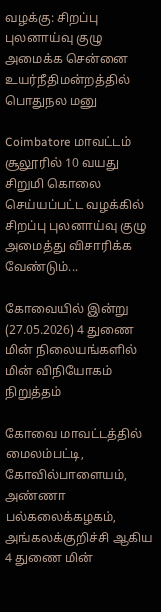வழக்கு: சிறப்பு புலனாய்வு குழு அமைக்க சென்னை உயர்நீதிமன்றத்தில் பொதுநல மனு

Coimbatore மாவட்டம் சூலூரில் 10 வயது சிறுமி கொலை செய்யப்பட்ட வழக்கில் சிறப்பு புலனாய்வு குழு அமைத்து விசாரிக்க வேண்டும்...

கோவையில் இன்று (27.05.2026) 4 துணை மின் நிலையங்களில் மின் விநியோகம் நிறுத்தம்

கோவை மாவட்டத்தில் மைலம்பட்டி, கோவில்பாளையம், அண்ணா பல்கலைக்கழகம், அங்கலக்குறிச்சி ஆகிய 4 துணை மின்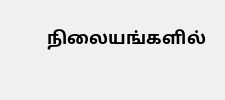நிலையங்களில்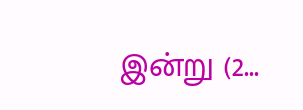இன்று (2...